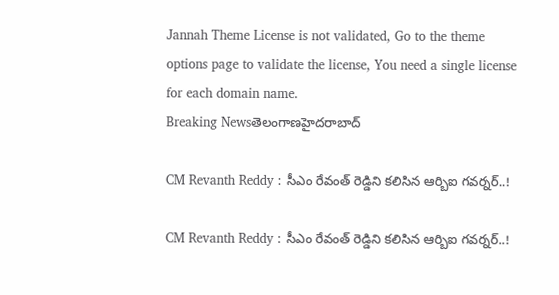Jannah Theme License is not validated, Go to the theme options page to validate the license, You need a single license for each domain name.
Breaking Newsతెలంగాణహైదరాబాద్

CM Revanth Reddy : సీఎం రేవంత్ రెడ్డిని కలిసిన ఆర్బిఐ గవర్నర్..!

CM Revanth Reddy : సీఎం రేవంత్ రెడ్డిని కలిసిన ఆర్బిఐ గవర్నర్..!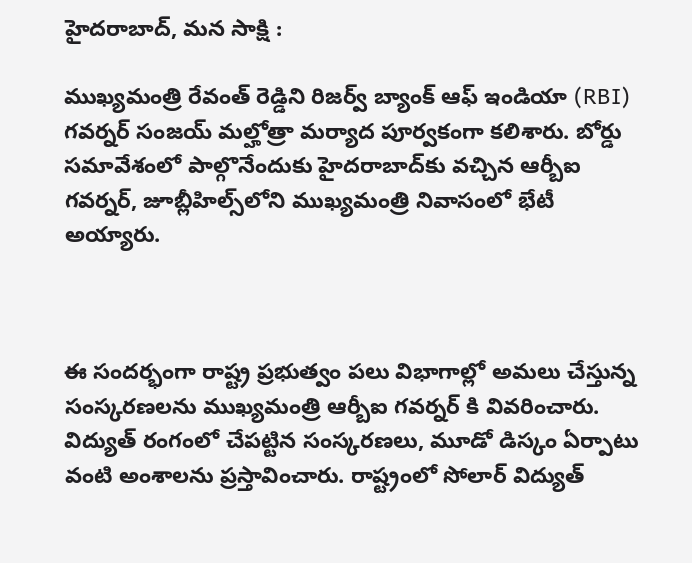హైదరాబాద్, మన సాక్షి :

ముఖ్యమంత్రి రేవంత్ రెడ్డిని రిజర్వ్ బ్యాంక్ ఆఫ్ ఇండియా (RBI) గవర్నర్ సంజయ్ మల్హోత్రా మర్యాద పూర్వకంగా కలిశారు. బోర్డు సమావేశంలో పాల్గొనేందుకు హైదరాబాద్‌కు వచ్చిన ఆర్బీఐ గవర్నర్, జూబ్లీహిల్స్‌లోని ముఖ్యమంత్రి నివాసంలో భేటీ అయ్యారు.



ఈ సందర్భంగా రాష్ట్ర ప్రభుత్వం పలు విభాగాల్లో అమలు చేస్తున్న సంస్కరణలను ముఖ్యమంత్రి ఆర్బీఐ గవర్నర్ కి వివరించారు. విద్యుత్ రంగంలో చేపట్టిన సంస్కరణలు, మూడో డిస్కం ఏర్పాటు వంటి అంశాలను ప్రస్తావించారు. రాష్ట్రంలో సోలార్ విద్యుత్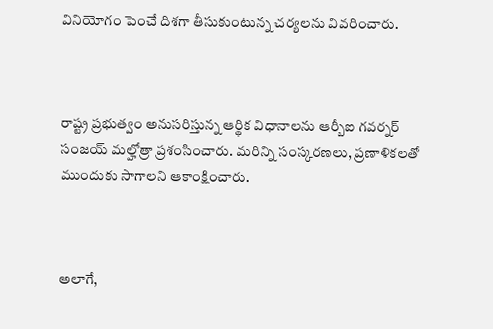వినియోగం పెంచే దిశగా తీసుకుంటున్న చర్యలను వివరించారు.



రాష్ట్ర ప్రభుత్వం అనుసరిస్తున్న ఆర్థిక విధానాలను ఆర్బీఐ గవర్నర్ సంజయ్ మల్హోత్రా ప్రశంసించారు. మరిన్ని సంస్కరణలు, ప్రణాళికలతో ముందుకు సాగాలని ఆకాంక్షించారు.



అలాగే,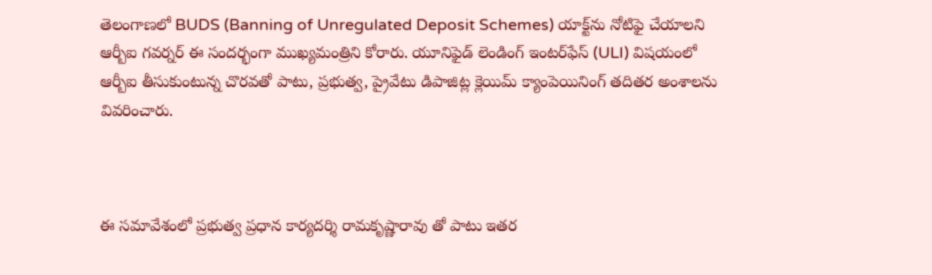తెలంగాణలో BUDS (Banning of Unregulated Deposit Schemes) యాక్ట్‌ను నోటిఫై చేయాలని ఆర్బీఐ గవర్నర్ ఈ సందర్భంగా ముఖ్యమంత్రిని కోరారు. యూనిఫైడ్ లెండింగ్ ఇంటర్‌ఫేస్ (ULI) విషయంలో ఆర్బీఐ తీసుకుంటున్న చొరవతో పాటు, ప్రభుత్వ, ప్రైవేటు డిపాజిట్ల క్లెయిమ్ క్యాంపెయినింగ్ తదితర అంశాలను వివరించారు.



ఈ సమావేశంలో ప్రభుత్వ ప్రధాన కార్యదర్శి రామకృష్ణారావు తో పాటు ఇతర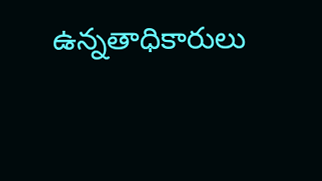ఉన్నతాధికారులు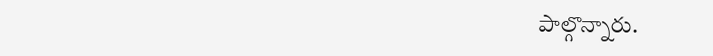పాల్గొన్నారు.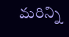మరిన్ని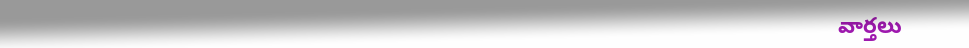వార్తలు